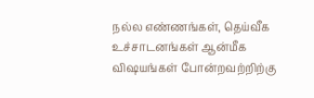நல்ல எண்ணங்கள், தெய்வீக உச்சாடனங்கள் ஆன்மீக விஷயங்கள் போன்றவற்றிற்கு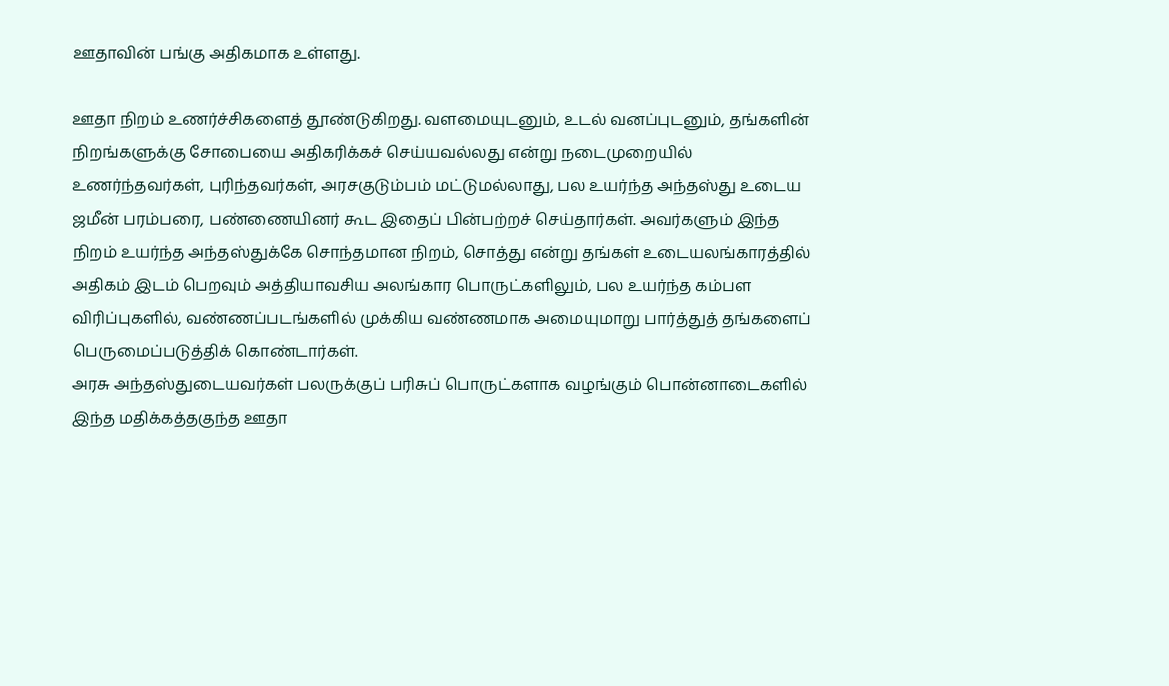ஊதாவின் பங்கு அதிகமாக உள்ளது.

ஊதா நிறம் உணர்ச்சிகளைத் தூண்டுகிறது. வளமையுடனும், உடல் வனப்புடனும், தங்களின் நிறங்களுக்கு சோபையை அதிகரிக்கச் செய்யவல்லது என்று நடைமுறையில் உணர்ந்தவர்கள், புரிந்தவர்கள், அரசகுடும்பம் மட்டுமல்லாது, பல உயர்ந்த அந்தஸ்து உடைய ஜமீன் பரம்பரை, பண்ணையினர் கூட இதைப் பின்பற்றச் செய்தார்கள். அவர்களும் இந்த நிறம் உயர்ந்த அந்தஸ்துக்கே சொந்தமான நிறம், சொத்து என்று தங்கள் உடையலங்காரத்தில் அதிகம் இடம் பெறவும் அத்தியாவசிய அலங்கார பொருட்களிலும், பல உயர்ந்த கம்பள விரிப்புகளில், வண்ணப்படங்களில் முக்கிய வண்ணமாக அமையுமாறு பார்த்துத் தங்களைப் பெருமைப்படுத்திக் கொண்டார்கள்.
அரசு அந்தஸ்துடையவர்கள் பலருக்குப் பரிசுப் பொருட்களாக வழங்கும் பொன்னாடைகளில் இந்த மதிக்கத்தகுந்த ஊதா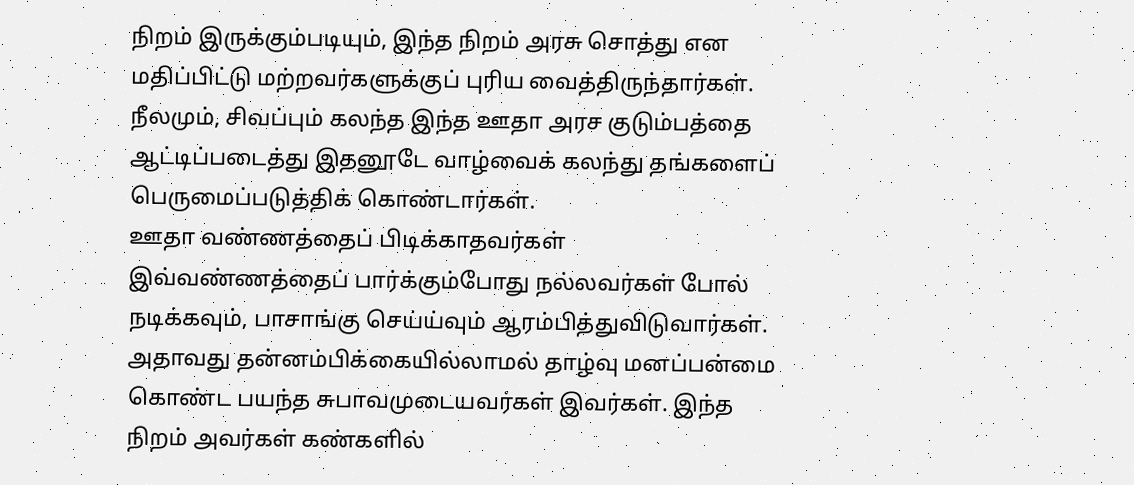நிறம் இருக்கும்படியும், இந்த நிறம் அரசு சொத்து என மதிப்பிட்டு மற்றவர்களுக்குப் புரிய வைத்திருந்தார்கள். நீலமும், சிவப்பும் கலந்த இந்த ஊதா அரச குடும்பத்தை ஆட்டிப்படைத்து இதனூடே வாழ்வைக் கலந்து தங்களைப் பெருமைப்படுத்திக் கொண்டார்கள்.
ஊதா வண்ணத்தைப் பிடிக்காதவர்கள் இவ்வண்ணத்தைப் பார்க்கும்போது நல்லவர்கள் போல் நடிக்கவும், பாசாங்கு செய்ய்வும் ஆரம்பித்துவிடுவார்கள். அதாவது தன்னம்பிக்கையில்லாமல் தாழ்வு மனப்பன்மை கொண்ட பயந்த சுபாவமுடையவர்கள் இவர்கள். இந்த நிறம் அவர்கள் கண்களில்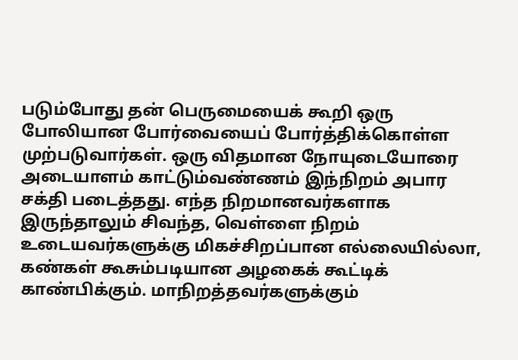படும்போது தன் பெருமையைக் கூறி ஒரு போலியான போர்வையைப் போர்த்திக்கொள்ள முற்படுவார்கள். ஒரு விதமான நோயுடையோரை அடையாளம் காட்டும்வண்ணம் இந்நிறம் அபார சக்தி படைத்தது. எந்த நிறமானவர்களாக இருந்தாலும் சிவந்த, வெள்ளை நிறம் உடையவர்களுக்கு மிகச்சிறப்பான எல்லையில்லா, கண்கள் கூசும்படியான அழகைக் கூட்டிக் காண்பிக்கும். மாநிறத்தவர்களுக்கும்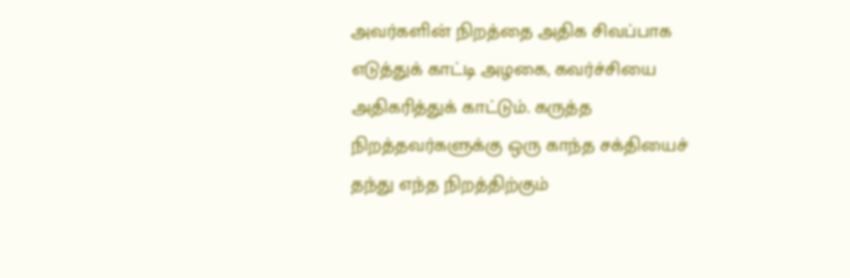அவர்களின் நிறத்தை அதிக சிவப்பாக எடுத்துக் காட்டி அழகை, கவர்ச்சியை அதிகரித்துக் காட்டும். கருத்த நிறத்தவர்களுக்கு ஒரு காந்த சக்தியைச் தந்து எந்த நிறத்திற்கும்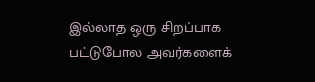இல்லாத ஒரு சிறப்பாக பட்டுபோல அவர்களைக்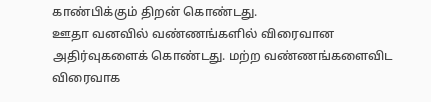காண்பிக்கும் திறன் கொண்டது.
ஊதா வனவில் வண்ணங்களில் விரைவான அதிர்வுகளைக் கொண்டது. மற்ற வண்ணங்களைவிட விரைவாக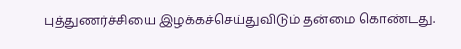புத்துணர்ச்சியை இழக்கச்செய்துவிடும் தன்மை கொண்டது.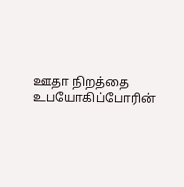ஊதா நிறத்தை உபயோகிப்போரின்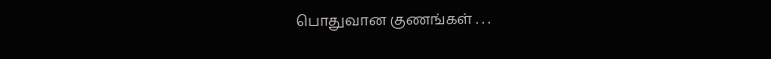பொதுவான குணங்கள் . . .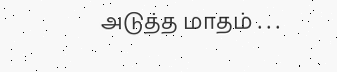அடுத்த மாதம் . . .